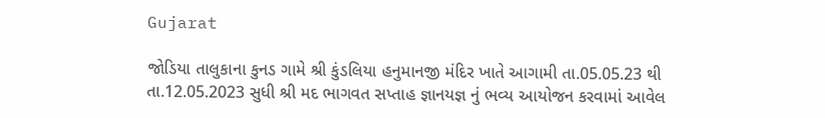Gujarat

જોડિયા તાલુકાના કુનડ ગામે શ્રી કુંડલિયા હનુમાનજી મંદિર ખાતે આગામી તા.05.05.23 થી તા.12.05.2023 સુધી શ્રી મદ ભાગવત સપ્તાહ જ્ઞાનયજ્ઞ નું ભવ્ય આયોજન કરવામાં આવેલ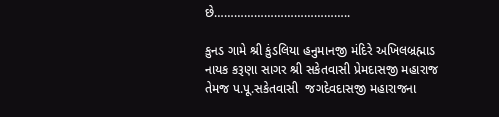છે…………………………………..

કુનડ ગામે શ્રી કુંડલિયા હનુમાનજી મંદિરે અખિલબ્રહ્માડ નાયક કરૂણા સાગર શ્રી સકેતવાસી પ્રેમદાસજી મહારાજ તેમજ પ.પૂ.સકેતવાસી  જગદેવદાસજી મહારાજના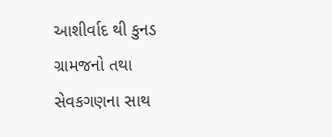આશીર્વાદ થી કુનડ ગ્રામજનો તથા સેવકગણના સાથ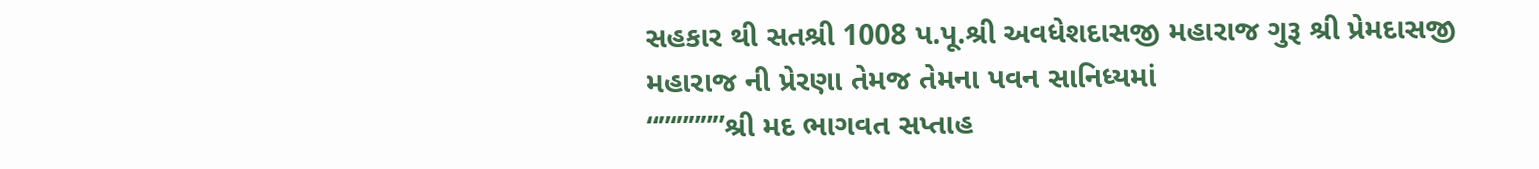સહકાર થી સતશ્રી 1008 પ.પૂ.શ્રી અવધેશદાસજી મહારાજ ગુરૂ શ્રી પ્રેમદાસજી મહારાજ ની પ્રેરણા તેમજ તેમના પવન સાનિધ્યમાં
“”‘””””શ્રી મદ ભાગવત સપ્તાહ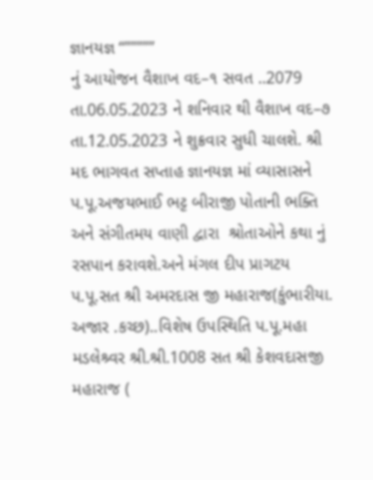જ્ઞાનયજ્ઞ “”””””
નું આયોજન વૈશાખ વદ–૧ સવત ..2079 તા.06.05.2023 ને શનિવાર થી વૈશાખ વદ–૭ તા.12.05.2023 ને શુક્રવાર સુધી ચાલશે. શ્રી મદ ભાગવત સપ્તાહ જ્ઞાનયજ્ઞ માં વ્યાસાસને પ.પૂ.અજયભાઈ ભટ્ટ બીરાજી પોતાની ભક્તિ અને સંગીતમય વાણી દ્વારા  શ્રોતાઓને કથા નું રસપાન કરાવશે.અને મંગલ દીપ પ્રાગટય પ.પૂ.સત શ્રી અમરદાસ જી મહારાજ(કુંભારીયા. અજાર .કચ્છ)..વિશેષ ઉપસ્થિતિ પ.પૂ.મહા મડલેશ્ર્વર શ્રી.શ્રી.1008 સત શ્રી કેશવદાસજી મહારાજ (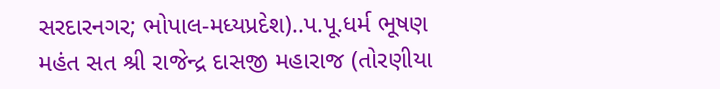સરદારનગર; ભોપાલ-મધ્યપ્રદેશ)..પ.પૂ.ધર્મ ભૂષણ મહંત સત શ્રી રાજેન્દ્ર દાસજી મહારાજ (તોરણીયા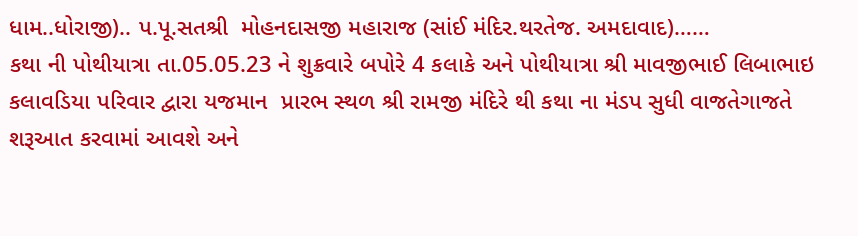ધામ..ધોરાજી).. પ.પૂ.સતશ્રી  મોહનદાસજી મહારાજ (સાંઈ મંદિર.થરતેજ. અમદાવાદ)……
કથા ની પોથીયાત્રા તા.05.05.23 ને શુક્રવારે બપોરે 4 કલાકે અને પોથીયાત્રા શ્રી માવજીભાઈ લિબાભાઇ કલાવડિયા પરિવાર દ્વારા યજમાન  પ્રારભ સ્થળ શ્રી રામજી મંદિરે થી કથા ના મંડપ સુધી વાજતેગાજતે શરૂઆત કરવામાં આવશે અને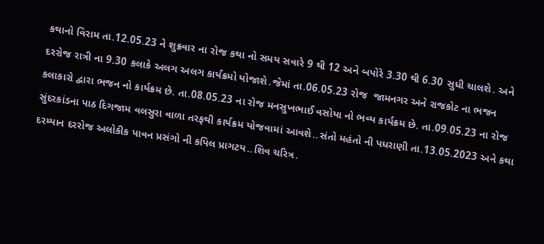કથાનો વિરામ તા.12.05.23 ને શુક્રવાર ના રોજ કથા નો સમય સવારે 9 થી 12 અને બપોરે 3.30 થી 6.30 સુધી ચાલશે. અને દરરોજ રાત્રી ના 9.30 કલાકે અલગ અલગ કાર્યક્રમો યોજાશે.જેમાં તા.06.05.23 રોજ  જામનગર અને રાજકોટ ના ભજન કલાકારો દ્વારા ભજન નો કાર્યક્રમ છે. તા.08.05.23 ના રોજ મનસુખભાઈ વસોયા નો ભવ્ય કાર્યક્રમ છે. તા.09.05.23 ના રોજ સુંદરકાંડના પાઠ દિગજામ વલસુરા વાળા તરફથી કાર્યક્રમ યોજવામાં આવશે..સંતો મહંતો ની પધરાણી તા.13.05.2023 અને કથા દરમ્યાન દરરોજ અલોકીક પાવન પ્રસંગો ની કપિલ પ્રાગટય..શિવ ચરિત્ર.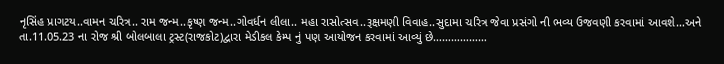નૃસિંહ પ્રાગટય..વામન ચરિત્ર.. રામ જન્મ..કૃષ્ણ જન્મ..ગોવર્ધન લીલા.. મહા રાસોત્સવ..રૂક્ષમણી વિવાહ..સુદામા ચરિત્ર જેવા પ્રસંગો ની ભવ્ય ઉજવણી કરવામાં આવશે…અને તા.11.05.23 ના રોજ શ્રી બોલબાલા ટ્રસ્ટ(રાજકોટ)દ્વારા મેડીકલ કેમ્પ નું પણ આયોજન કરવામાં આવ્યું છે………………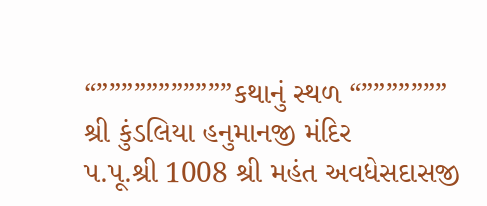“”””””””””””કથાનું સ્થળ “”””””””
શ્રી કુંડલિયા હનુમાનજી મંદિર
પ.પૂ.શ્રી 1008 શ્રી મહંત અવધેસદાસજી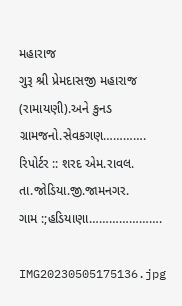મહારાજ
ગુરૂ શ્રી પ્રેમદાસજી મહારાજ (રામાયણી).અને કુનડ ગ્રામજનો.સેવકગણ………….
રિપોર્ટર :: શરદ એમ.રાવલ.
તા.જોડિયા.જી.જામનગર.
ગામ :;હડિયાણા………………….

IMG20230505175136.jpg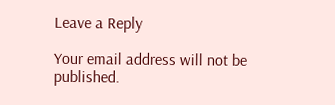Leave a Reply

Your email address will not be published.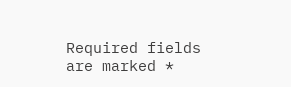Required fields are marked *